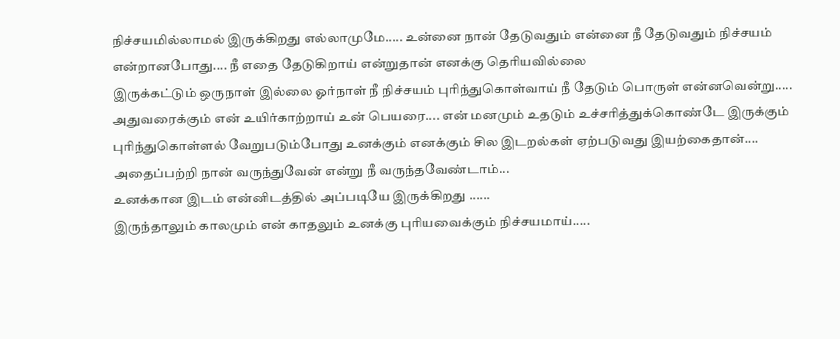நிச்சயமில்லாமல் இருக்கிறது எல்லாமுமே..... உன்னை நான் தேடுவதும் என்னை நீ தேடுவதும் நிச்சயம் என்றானபோது.... நீ எதை தேடுகிறாய் என்றுதான் எனக்கு தெரியவில்லை
இருக்கட்டும் ஒருநாள் இல்லை ஓர்நாள் நீ நிச்சயம் புரிந்துகொள்வாய் நீ தேடும் பொருள் என்னவென்று.....
அதுவரைக்கும் என் உயிர்காற்றாய் உன் பெயரை.... என் மனமும் உதடும் உச்சரித்துக்கொண்டே இருக்கும்
புரிந்துகொள்ளல் வேறுபடும்போது உனக்கும் எனக்கும் சில இடறல்கள் ஏற்படுவது இயற்கைதான்....
அதைப்பற்றி நான் வருந்துவேன் என்று நீ வருந்தவேண்டாம்...
உனக்கான இடம் என்னிடத்தில் அப்படியே இருக்கிறது ......
இருந்தாலும் காலமும் என் காதலும் உனக்கு புரியவைக்கும் நிச்சயமாய்.....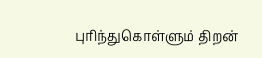புரிந்துகொள்ளும் திறன்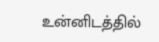உன்னிடத்தில்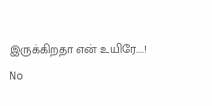இருக்கிறதா என் உயிரே....!
No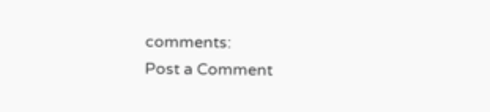comments:
Post a Comment